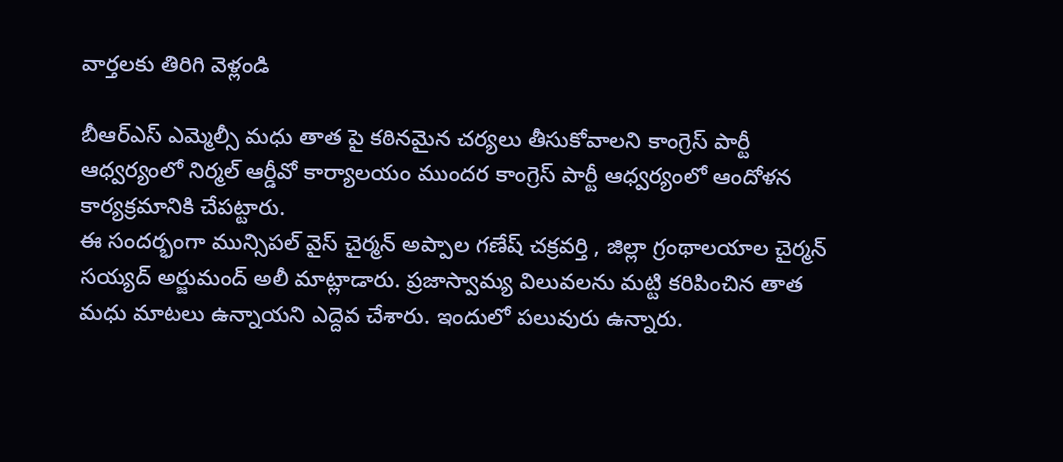వార్తలకు తిరిగి వెళ్లండి

బీఆర్ఎస్ ఎమ్మెల్సీ మధు తాత పై కఠినమైన చర్యలు తీసుకోవాలని కాంగ్రెస్ పార్టీ ఆధ్వర్యంలో నిర్మల్ ఆర్డీవో కార్యాలయం ముందర కాంగ్రెస్ పార్టీ ఆధ్వర్యంలో ఆందోళన కార్యక్రమానికి చేపట్టారు.
ఈ సందర్భంగా మున్సిపల్ వైస్ చైర్మన్ అప్పాల గణేష్ చక్రవర్తి , జిల్లా గ్రంథాలయాల చైర్మన్ సయ్యద్ అర్జుమంద్ అలీ మాట్లాడారు. ప్రజాస్వామ్య విలువలను మట్టి కరిపించిన తాత మధు మాటలు ఉన్నాయని ఎద్దెవ చేశారు. ఇందులో పలువురు ఉన్నారు.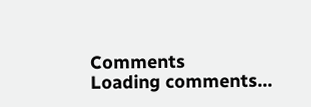Comments
Loading comments...